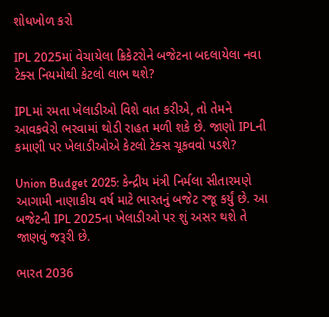શોધખોળ કરો

IPL 2025માં વેચાયેલા ક્રિકેટરોને બજેટના બદલાયેલા નવા ટેક્સ નિયમોથી કેટલો લાભ થશે?

IPLમાં રમતા ખેલાડીઓ વિશે વાત કરીએ, તો તેમને આવકવેરો ભરવામાં થોડી રાહત મળી શકે છે. જાણો IPLની કમાણી પર ખેલાડીઓએ કેટલો ટેક્સ ચૂકવવો પડશે?

Union Budget 2025: કેન્દ્રીય મંત્રી નિર્મલા સીતારમણે આગામી નાણાકીય વર્ષ માટે ભારતનું બજેટ રજૂ કર્યું છે. આ બજેટની IPL 2025ના ખેલાડીઓ પર શું અસર થશે તે જાણવું જરૂરી છે.

ભારત 2036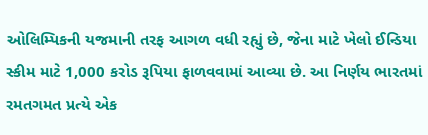ઓલિમ્પિકની યજમાની તરફ આગળ વધી રહ્યું છે, જેના માટે ખેલો ઈન્ડિયા સ્કીમ માટે 1,000 કરોડ રૂપિયા ફાળવવામાં આવ્યા છે. આ નિર્ણય ભારતમાં રમતગમત પ્રત્યે એક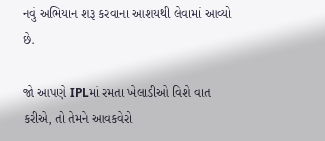નવું અભિયાન શરૂ કરવાના આશયથી લેવામાં આવ્યો છે.

જો આપણે IPLમાં રમતા ખેલાડીઓ વિશે વાત કરીએ, તો તેમને આવકવેરો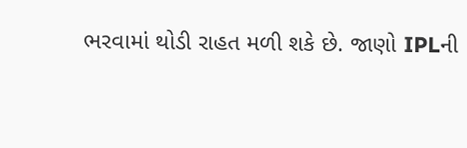ભરવામાં થોડી રાહત મળી શકે છે. જાણો IPLની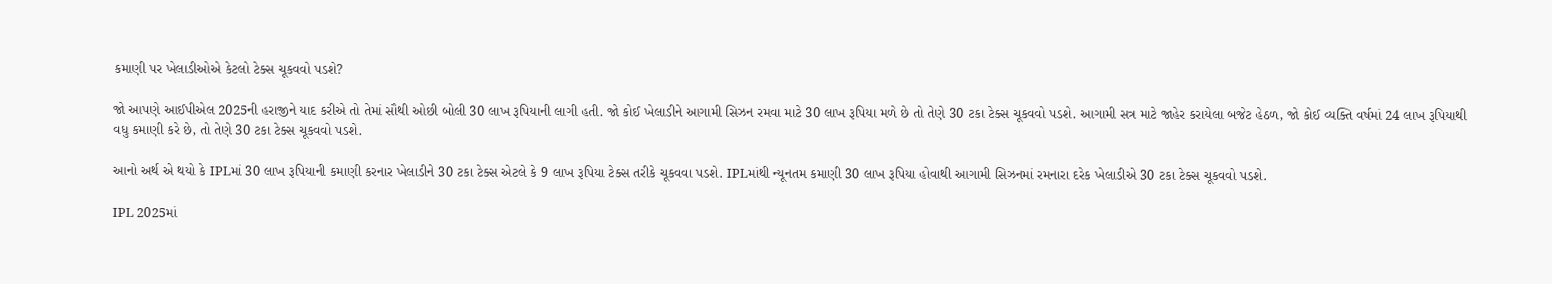કમાણી પર ખેલાડીઓએ કેટલો ટેક્સ ચૂકવવો પડશે?

જો આપણે આઈપીએલ 2025ની હરાજીને યાદ કરીએ તો તેમાં સૌથી ઓછી બોલી 30 લાખ રૂપિયાની લાગી હતી. જો કોઈ ખેલાડીને આગામી સિઝન રમવા માટે 30 લાખ રૂપિયા મળે છે તો તેણે 30 ટકા ટેક્સ ચૂકવવો પડશે. આગામી સત્ર માટે જાહેર કરાયેલા બજેટ હેઠળ, જો કોઈ વ્યક્તિ વર્ષમાં 24 લાખ રૂપિયાથી વધુ કમાણી કરે છે, તો તેણે 30 ટકા ટેક્સ ચૂકવવો પડશે.

આનો અર્થ એ થયો કે IPLમાં 30 લાખ રૂપિયાની કમાણી કરનાર ખેલાડીને 30 ટકા ટેક્સ એટલે કે 9 લાખ રૂપિયા ટેક્સ તરીકે ચૂકવવા પડશે. IPLમાંથી ન્યૂનતમ કમાણી 30 લાખ રૂપિયા હોવાથી આગામી સિઝનમાં રમનારા દરેક ખેલાડીએ 30 ટકા ટેક્સ ચૂકવવો પડશે.

IPL 2025માં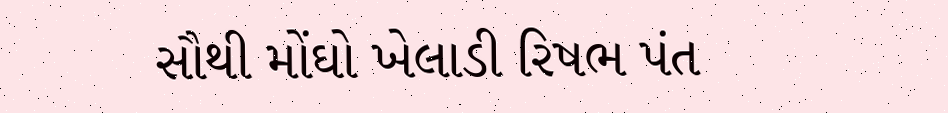સૌથી મોંઘો ખેલાડી રિષભ પંત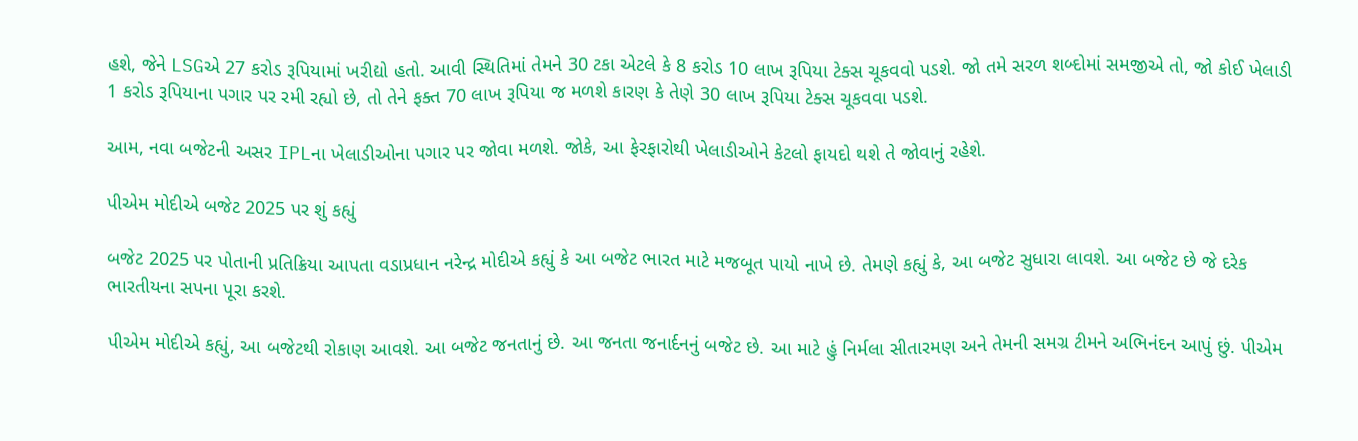હશે, જેને LSGએ 27 કરોડ રૂપિયામાં ખરીદ્યો હતો. આવી સ્થિતિમાં તેમને 30 ટકા એટલે કે 8 કરોડ 10 લાખ રૂપિયા ટેક્સ ચૂકવવો પડશે. જો તમે સરળ શબ્દોમાં સમજીએ તો, જો કોઈ ખેલાડી 1 કરોડ રૂપિયાના પગાર પર રમી રહ્યો છે, તો તેને ફક્ત 70 લાખ રૂપિયા જ મળશે કારણ કે તેણે 30 લાખ રૂપિયા ટેક્સ ચૂકવવા પડશે.

આમ, નવા બજેટની અસર IPLના ખેલાડીઓના પગાર પર જોવા મળશે. જોકે, આ ફેરફારોથી ખેલાડીઓને કેટલો ફાયદો થશે તે જોવાનું રહેશે.

પીએમ મોદીએ બજેટ 2025 પર શું કહ્યું

બજેટ 2025 પર પોતાની પ્રતિક્રિયા આપતા વડાપ્રધાન નરેન્દ્ર મોદીએ કહ્યું કે આ બજેટ ભારત માટે મજબૂત પાયો નાખે છે. તેમણે કહ્યું કે, આ બજેટ સુધારા લાવશે. આ બજેટ છે જે દરેક ભારતીયના સપના પૂરા કરશે.

પીએમ મોદીએ કહ્યું, આ બજેટથી રોકાણ આવશે. આ બજેટ જનતાનું છે. આ જનતા જનાર્દનનું બજેટ છે. આ માટે હું નિર્મલા સીતારમણ અને તેમની સમગ્ર ટીમને અભિનંદન આપું છું. પીએમ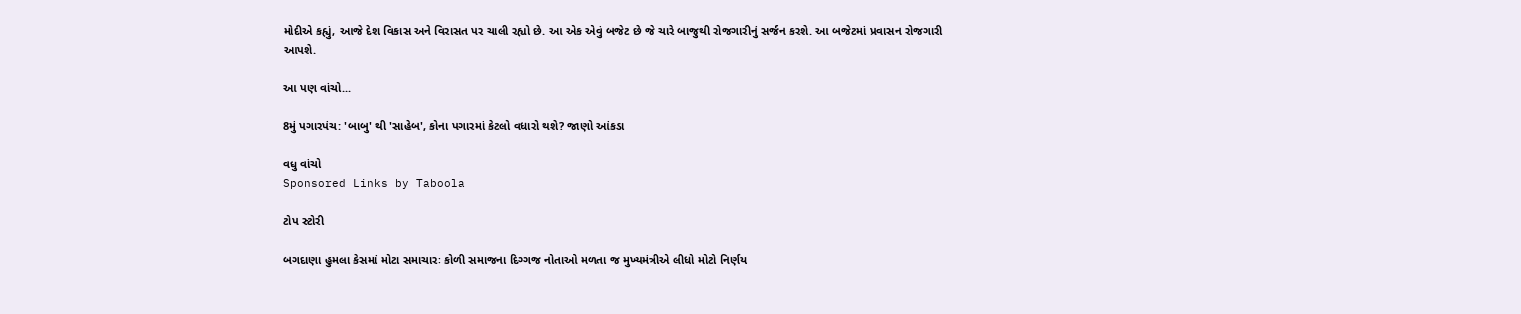મોદીએ કહ્યું, આજે દેશ વિકાસ અને વિરાસત પર ચાલી રહ્યો છે. આ એક એવું બજેટ છે જે ચારે બાજુથી રોજગારીનું સર્જન કરશે. આ બજેટમાં પ્રવાસન રોજગારી આપશે.

આ પણ વાંચો...

8મું પગારપંચ: 'બાબુ' થી 'સાહેબ', કોના પગારમાં કેટલો વધારો થશે? જાણો આંકડા

વધુ વાંચો
Sponsored Links by Taboola

ટોપ સ્ટોરી

બગદાણા હુમલા કેસમાં મોટા સમાચારઃ કોળી સમાજના દિગ્ગજ નોતાઓ મળતા જ મુખ્યમંત્રીએ લીધો મોટો નિર્ણય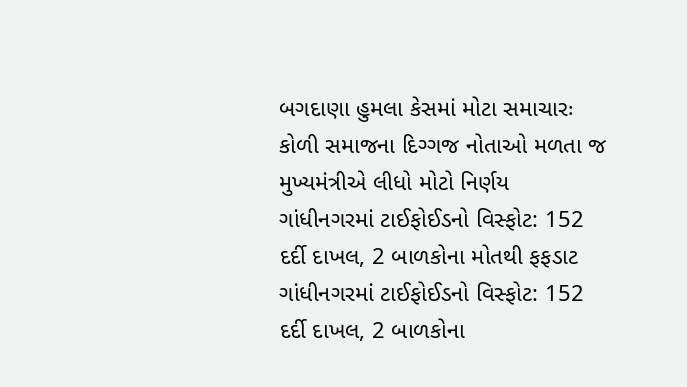બગદાણા હુમલા કેસમાં મોટા સમાચારઃ કોળી સમાજના દિગ્ગજ નોતાઓ મળતા જ મુખ્યમંત્રીએ લીધો મોટો નિર્ણય
ગાંધીનગરમાં ટાઈફોઈડનો વિસ્ફોટ: 152 દર્દી દાખલ, 2 બાળકોના મોતથી ફફડાટ
ગાંધીનગરમાં ટાઈફોઈડનો વિસ્ફોટ: 152 દર્દી દાખલ, 2 બાળકોના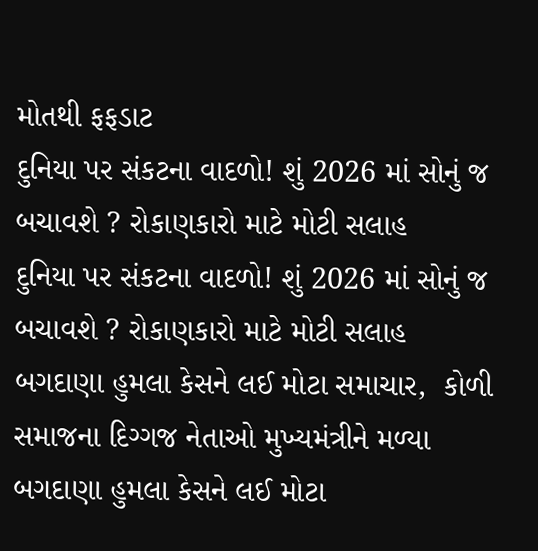મોતથી ફફડાટ
દુનિયા પર સંકટના વાદળો! શું 2026 માં સોનું જ બચાવશે ? રોકાણકારો માટે મોટી સલાહ
દુનિયા પર સંકટના વાદળો! શું 2026 માં સોનું જ બચાવશે ? રોકાણકારો માટે મોટી સલાહ
બગદાણા હુમલા કેસને લઈ મોટા સમાચાર,  કોળી સમાજના દિગ્ગજ નેતાઓ મુખ્યમંત્રીને મળ્યા
બગદાણા હુમલા કેસને લઈ મોટા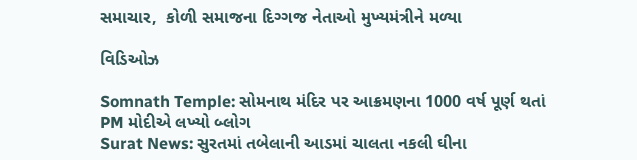સમાચાર,  કોળી સમાજના દિગ્ગજ નેતાઓ મુખ્યમંત્રીને મળ્યા

વિડિઓઝ

Somnath Temple: સોમનાથ મંદિર પર આક્રમણના 1000 વર્ષ પૂર્ણ થતાં PM મોદીએ લખ્યો બ્લોગ
Surat News: સુરતમાં તબેલાની આડમાં ચાલતા નકલી ઘીના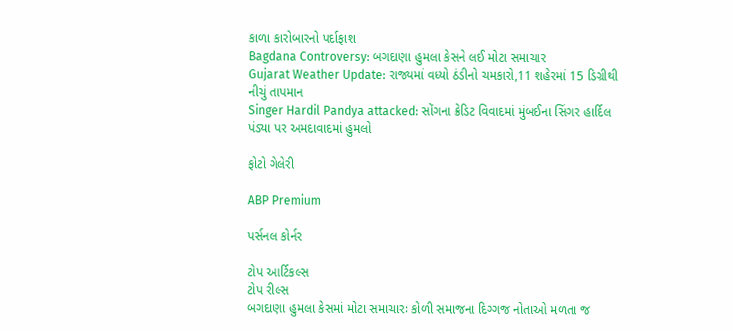કાળા કારોબારનો પર્દાફાશ
Bagdana Controversy: બગદાણા હુમલા કેસને લઈ મોટા સમાચાર
Gujarat Weather Update: રાજ્યમાં વધ્યો ઠંડીનો ચમકારો,11 શહેરમાં 15 ડિગ્રીથી નીચું તાપમાન
Singer Hardil Pandya attacked: સોંગના ક્રેડિટ વિવાદમાં મુંબઈના સિંગર હાર્દિલ પંડ્યા પર અમદાવાદમાં હુમલો

ફોટો ગેલેરી

ABP Premium

પર્સનલ કોર્નર

ટોપ આર્ટિકલ્સ
ટોપ રીલ્સ
બગદાણા હુમલા કેસમાં મોટા સમાચારઃ કોળી સમાજના દિગ્ગજ નોતાઓ મળતા જ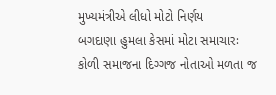મુખ્યમંત્રીએ લીધો મોટો નિર્ણય
બગદાણા હુમલા કેસમાં મોટા સમાચારઃ કોળી સમાજના દિગ્ગજ નોતાઓ મળતા જ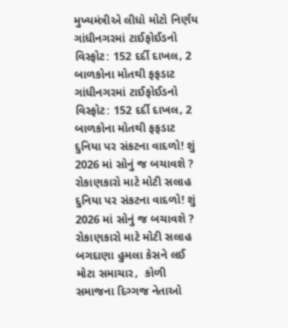મુખ્યમંત્રીએ લીધો મોટો નિર્ણય
ગાંધીનગરમાં ટાઈફોઈડનો વિસ્ફોટ: 152 દર્દી દાખલ, 2 બાળકોના મોતથી ફફડાટ
ગાંધીનગરમાં ટાઈફોઈડનો વિસ્ફોટ: 152 દર્દી દાખલ, 2 બાળકોના મોતથી ફફડાટ
દુનિયા પર સંકટના વાદળો! શું 2026 માં સોનું જ બચાવશે ? રોકાણકારો માટે મોટી સલાહ
દુનિયા પર સંકટના વાદળો! શું 2026 માં સોનું જ બચાવશે ? રોકાણકારો માટે મોટી સલાહ
બગદાણા હુમલા કેસને લઈ મોટા સમાચાર,  કોળી સમાજના દિગ્ગજ નેતાઓ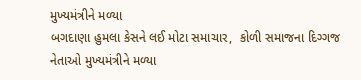મુખ્યમંત્રીને મળ્યા
બગદાણા હુમલા કેસને લઈ મોટા સમાચાર,  કોળી સમાજના દિગ્ગજ નેતાઓ મુખ્યમંત્રીને મળ્યા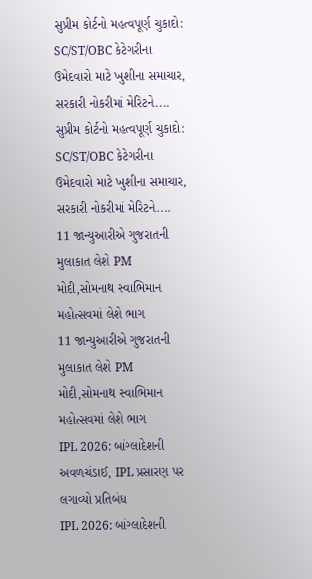સુપ્રીમ કોર્ટનો મહત્વપૂર્ણ ચુકાદો: SC/ST/OBC કેટેગરીના ઉમેદવારો માટે ખુશીના સમાચાર, સરકારી નોકરીમાં મેરિટને....
સુપ્રીમ કોર્ટનો મહત્વપૂર્ણ ચુકાદો: SC/ST/OBC કેટેગરીના ઉમેદવારો માટે ખુશીના સમાચાર, સરકારી નોકરીમાં મેરિટને....
11 જાન્યુઆરીએ ગુજરાતની મુલાકાત લેશે PM મોદી,સોમનાથ સ્વાભિમાન મહોત્સવમાં લેશે ભાગ
11 જાન્યુઆરીએ ગુજરાતની મુલાકાત લેશે PM મોદી,સોમનાથ સ્વાભિમાન મહોત્સવમાં લેશે ભાગ
IPL 2026: બાંગ્લાદેશની અવળચંડાઈ, IPL પ્રસારણ પર લગાવ્યો પ્રતિબંધ
IPL 2026: બાંગ્લાદેશની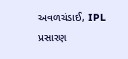અવળચંડાઈ, IPL પ્રસારણ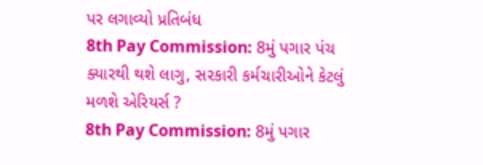પર લગાવ્યો પ્રતિબંધ
8th Pay Commission: 8મું પગાર પંચ ક્યારથી થશે લાગુ, સરકારી કર્મચારીઓને કેટલું મળશે એરિયર્સ ?
8th Pay Commission: 8મું પગાર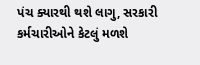પંચ ક્યારથી થશે લાગુ, સરકારી કર્મચારીઓને કેટલું મળશે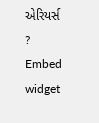એરિયર્સ ?
Embed widget